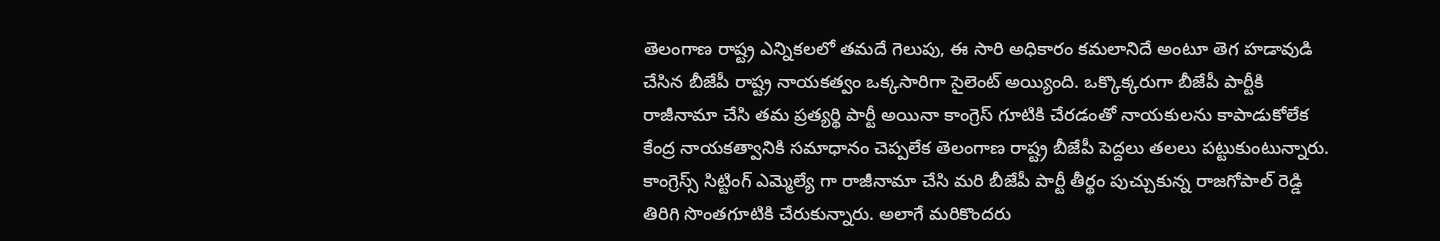తెలంగాణ రాష్ట్ర ఎన్నికలలో తమదే గెలుపు, ఈ సారి అధికారం కమలానిదే అంటూ తెగ హడావుడి చేసిన బీజేపీ రాష్ట్ర నాయకత్వం ఒక్కసారిగా సైలెంట్ అయ్యింది. ఒక్కొక్కరుగా బీజేపీ పార్టీకి రాజీనామా చేసి తమ ప్రత్యర్థి పార్టీ అయినా కాంగ్రెస్ గూటికి చేరడంతో నాయకులను కాపాడుకోలేక కేంద్ర నాయకత్వానికి సమాధానం చెప్పలేక తెలంగాణ రాష్ట్ర బీజేపీ పెద్దలు తలలు పట్టుకుంటున్నారు.
కాంగ్రెస్స్ సిట్టింగ్ ఎమ్మెల్యే గా రాజీనామా చేసి మరి బీజేపీ పార్టీ తీర్థం పుచ్చుకున్న రాజగోపాల్ రెడ్డి తిరిగి సొంతగూటికి చేరుకున్నారు. అలాగే మరికొందరు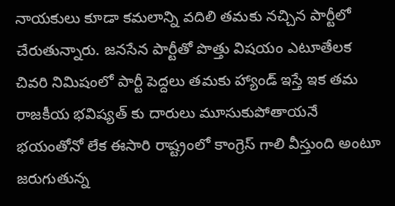నాయకులు కూడా కమలాన్ని వదిలి తమకు నచ్చిన పార్టీలో చేరుతున్నారు. జనసేన పార్టీతో పొత్తు విషయం ఎటూతేలక చివరి నిమిషంలో పార్టీ పెద్దలు తమకు హ్యాండ్ ఇస్తే ఇక తమ రాజకీయ భవిష్యత్ కు దారులు మూసుకుపోతాయనే భయంతోనో లేక ఈసారి రాష్ట్రంలో కాంగ్రెస్ గాలి వీస్తుంది అంటూ జరుగుతున్న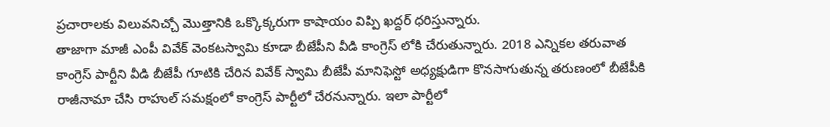ప్రచారాలకు విలువనిచ్చో మొత్తానికి ఒక్కొక్కరుగా కాషాయం విప్పి ఖద్దర్ ధరిస్తున్నారు.
తాజాగా మాజీ ఎంపీ వివేక్ వెంకటస్వామి కూడా బీజేపీని వీడి కాంగ్రెస్ లోకి చేరుతున్నారు. 2018 ఎన్నికల తరువాత కాంగ్రెస్ పార్టీని వీడి బీజేపీ గూటికి చేరిన వివేక్ స్వామి బీజేపీ మానిఫెస్టో అధ్యక్షుడిగా కొనసాగుతున్న తరుణంలో బీజేపీకి రాజీనామా చేసి రాహుల్ సమక్షంలో కాంగ్రెస్ పార్టీలో చేరనున్నారు. ఇలా పార్టీలో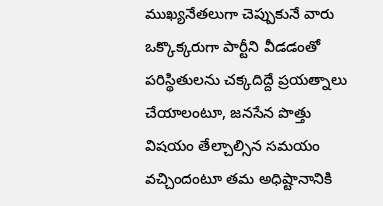ముఖ్యనేతలుగా చెప్పుకునే వారు ఒక్కొక్కరుగా పార్టీని వీడడంతో పరిస్థితులను చక్కదిద్దే ప్రయత్నాలు చేయాలంటూ, జనసేన పొత్తు విషయం తేల్చాల్సిన సమయం వచ్చిందంటూ తమ అధిష్టానానికి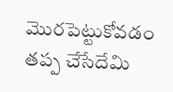మొరపెట్టుకోవడం తప్ప చేసేదేమి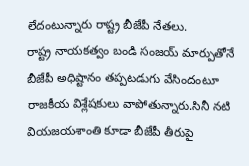లేదంటున్నారు రాష్ట్ర బీజేపీ నేతలు.
రాష్ట్ర నాయకత్వం బండి సంజయ్ మార్పుతోనే బీజేపీ అధిష్టానం తప్పటడుగు వేసిందంటూ రాజకీయ విశ్లేషకులు వాపోతున్నారు.సినీ నటి వియజయశాంతి కూడా బీజేపీ తీరుపై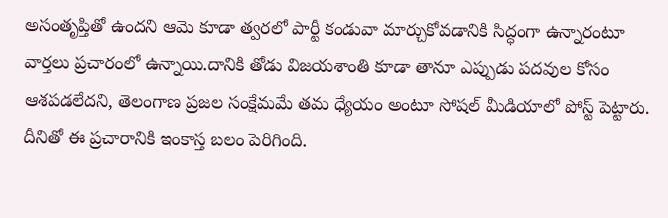అసంతృప్తితో ఉందని ఆమె కూడా త్వరలో పార్టీ కండువా మార్చుకోవడానికి సిద్ధంగా ఉన్నారంటూ వార్తలు ప్రచారంలో ఉన్నాయి.దానికి తోడు విజయశాంతి కూడా తానూ ఎప్పుడు పదవుల కోసం ఆశపడలేదని, తెలంగాణ ప్రజల సంక్షేమమే తమ ధ్యేయం అంటూ సోషల్ మీడియాలో పోస్ట్ పెట్టారు. దీనితో ఈ ప్రచారానికి ఇంకాస్త బలం పెరిగింది.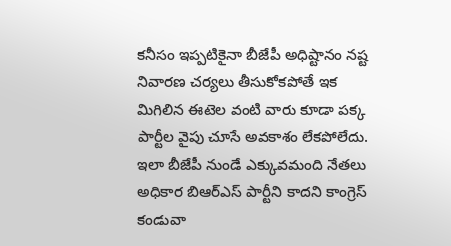కనీసం ఇప్పటికైనా బీజేపీ అధిష్టానం నష్ట నివారణ చర్యలు తీసుకోకపోతే ఇక మిగిలిన ఈటెల వంటి వారు కూడా పక్క పార్టీల వైపు చూసే అవకాశం లేకపోలేదు. ఇలా బీజేపీ నుండే ఎక్కువమంది నేతలు అధికార బిఆర్ఎస్ పార్టీని కాదని కాంగ్రెస్ కండువా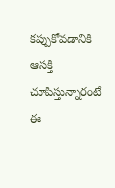కప్పుకోవడానికి ఆసక్తి చూపిస్తున్నారంటే ఈ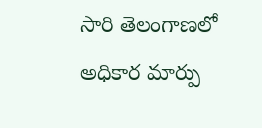సారి తెలంగాణలో అధికార మార్పు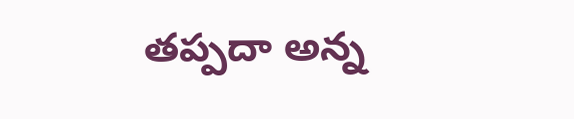తప్పదా అన్న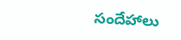సందేహాలు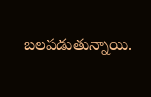బలపడుతున్నాయి.